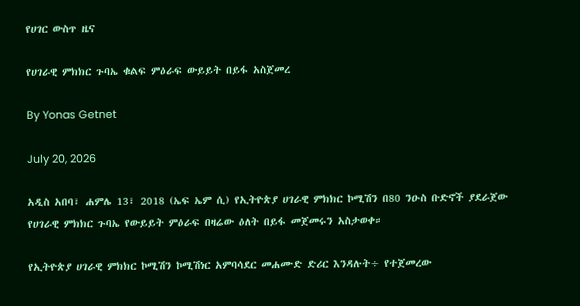የሀገር ውስጥ ዜና

የሀገራዊ ምክክር ጉባኤ ቁልፍ ምዕራፍ ውይይት በይፋ አስጀመረ

By Yonas Getnet

July 20, 2026

አዲስ አበባ፣ ሐምሌ 13፣ 2018 (ኤፍ ኤም ሲ) የኢትዮጵያ ሀገራዊ ምክክር ኮሚሽን በ80 ንዑስ ቡድኖች ያደራጀው የሀገራዊ ምክክር ጉባኤ የውይይት ምዕራፍ በዛሬው ዕለት በይፋ መጀመሩን አስታወቀ።

የኢትዮጵያ ሀገራዊ ምክክር ኮሚሽን ኮሚሽነር አምባሳደር መሐሙድ ድሪር እንዳሉት÷ የተጀመረው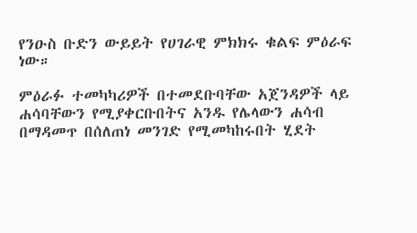የንዑስ ቡድን ውይይት የሀገራዊ ምክክሩ ቁልፍ ምዕራፍ ነው።

ምዕራፉ ተመካካሪዎች በተመደቡባቸው አጀንዳዎች ላይ ሐሳባቸውን የሚያቀርቡበትና አንዱ የሌላውን ሐሳብ በማዳመጥ በሰለጠነ መንገድ የሚመካከሩበት ሂደት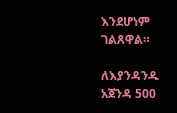እንደሆነም ገልጸዋል።

ለእያንዳንዱ አጀንዳ 500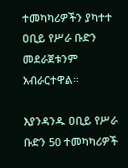ተመካካሪዎችን ያካተተ ዐቢይ የሥራ ቡድን መደራጀቱንም አብራርተዋል።

እያንዳንዱ ዐቢይ የሥራ ቡድን 50 ተመካካሪዎች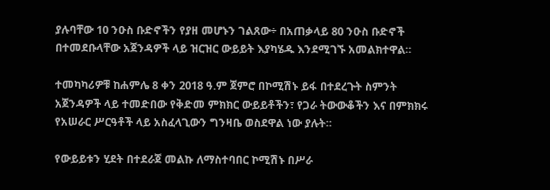ያሉባቸው 10 ንዑስ ቡድኖችን የያዘ መሆኑን ገልጸው÷ በአጠቃላይ 80 ንዑስ ቡድኖች በተመደቡላቸው አጀንዳዎች ላይ ዝርዝር ውይይት እያካሄዱ እንደሚገኙ አመልክተዋል።

ተመካካሪዎቹ ከሐምሌ 8 ቀን 2018 ዓ.ም ጀምሮ በኮሚሽኑ ይፋ በተደረጉት ስምንት አጀንዳዎች ላይ ተመድበው የቅድመ ምክክር ውይይቶችን፣ የጋራ ትውውቆችን እና በምክክሩ የአሠራር ሥርዓቶች ላይ አስፈላጊውን ግንዛቤ ወስደዋል ነው ያሉት።

የውይይቱን ሂደት በተደራጀ መልኩ ለማስተባበር ኮሚሽኑ በሥራ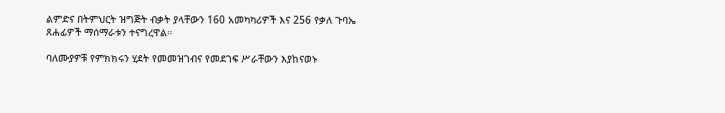ልምድና በትምህርት ዝግጅት ብቃት ያላቸውን 160 አመካካሪዎች እና 256 የቃለ ጉባኤ ጸሐፊዎች ማሰማራቱን ተናግረዋል።

ባለሙያዎቹ የምክክሩን ሂደት የመመዝገብና የመደገፍ ሥራቸውን እያከናወኑ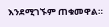እንደሚገኙም ጠቁመዋል።